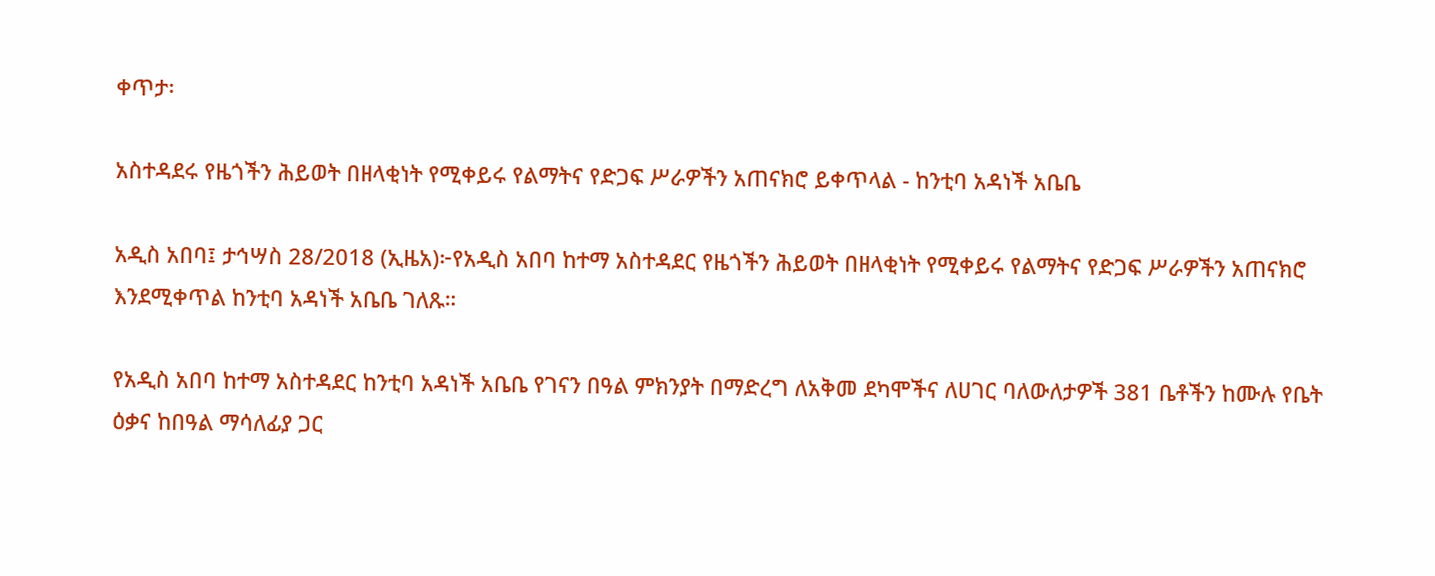ቀጥታ፡

አስተዳደሩ የዜጎችን ሕይወት በዘላቂነት የሚቀይሩ የልማትና የድጋፍ ሥራዎችን አጠናክሮ ይቀጥላል - ከንቲባ አዳነች አቤቤ

አዲስ አበባ፤ ታኅሣስ 28/2018 (ኢዜአ)፦የአዲስ አበባ ከተማ አስተዳደር የዜጎችን ሕይወት በዘላቂነት የሚቀይሩ የልማትና የድጋፍ ሥራዎችን አጠናክሮ እንደሚቀጥል ከንቲባ አዳነች አቤቤ ገለጹ።

የአዲስ አበባ ከተማ አስተዳደር ከንቲባ አዳነች አቤቤ የገናን በዓል ምክንያት በማድረግ ለአቅመ ደካሞችና ለሀገር ባለውለታዎች 381 ቤቶችን ከሙሉ የቤት ዕቃና ከበዓል ማሳለፊያ ጋር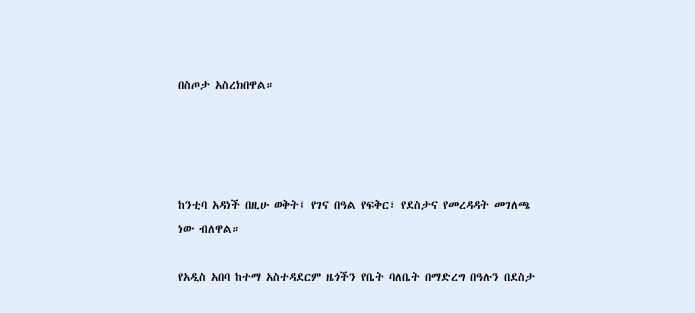በስጦታ አስረክበዋል።




ከንቲባ አዳነች በዚሁ ወቅት፤ የገና በዓል የፍቅር፣ የደስታና የመረዳዳት መገለጫ ነው ብለዋል።

የአዲስ አበባ ከተማ አስተዳደርም ዜጎችን የቤት ባለቤት በማድረግ በዓሉን በደስታ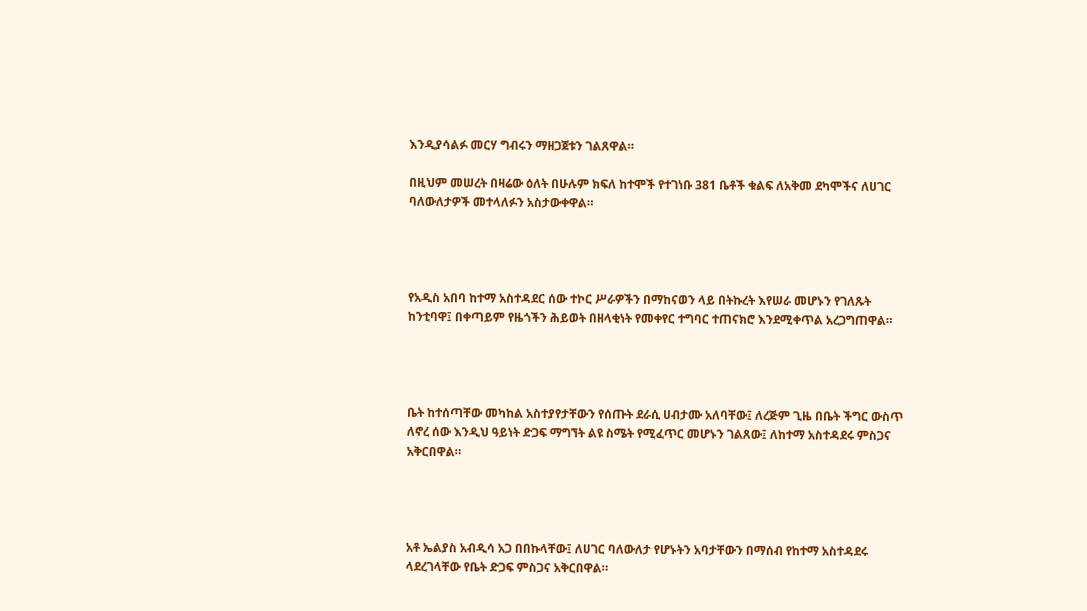እንዲያሳልፉ መርሃ ግብሩን ማዘጋጀቱን ገልጸዋል።

በዚህም መሠረት በዛሬው ዕለት በሁሉም ክፍለ ከተሞች የተገነቡ 381 ቤቶች ቁልፍ ለአቅመ ደካሞችና ለሀገር ባለውለታዎች መተላለፉን አስታውቀዋል።




የአዲስ አበባ ከተማ አስተዳደር ሰው ተኮር ሥራዎችን በማከናወን ላይ በትኩረት እየሠራ መሆኑን የገለጹት ከንቲባዋ፤ በቀጣይም የዜጎችን ሕይወት በዘላቂነት የመቀየር ተግባር ተጠናክሮ እንደሚቀጥል አረጋግጠዋል።




ቤት ከተሰጣቸው መካከል አስተያየታቸውን የሰጡት ደራሲ ሀብታሙ አለባቸው፤ ለረጅም ጊዜ በቤት ችግር ውስጥ ለኖረ ሰው እንዲህ ዓይነት ድጋፍ ማግኘት ልዩ ስሜት የሚፈጥር መሆኑን ገልጸው፤ ለከተማ አስተዳደሩ ምስጋና አቅርበዋል።




አቶ ኤልያስ አብዲሳ አጋ በበኩላቸው፤ ለሀገር ባለውለታ የሆኑትን አባታቸውን በማሰብ የከተማ አስተዳደሩ ላደረገላቸው የቤት ድጋፍ ምስጋና አቅርበዋል።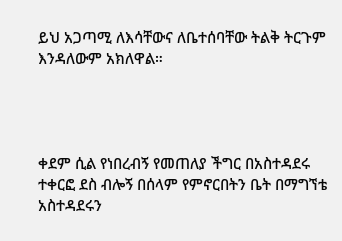ይህ አጋጣሚ ለእሳቸውና ለቤተሰባቸው ትልቅ ትርጉም እንዳለውም አክለዋል።




ቀደም ሲል የነበረብኝ የመጠለያ ችግር በአስተዳደሩ ተቀርፎ ደስ ብሎኝ በሰላም የምኖርበትን ቤት በማግኘቴ አስተዳደሩን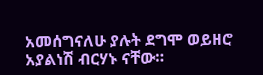አመሰግናለሁ ያሉት ደግሞ ወይዘሮ አያልነሽ ብርሃኑ ናቸው።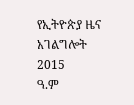የኢትዮጵያ ዜና አገልግሎት
2015
ዓ.ም